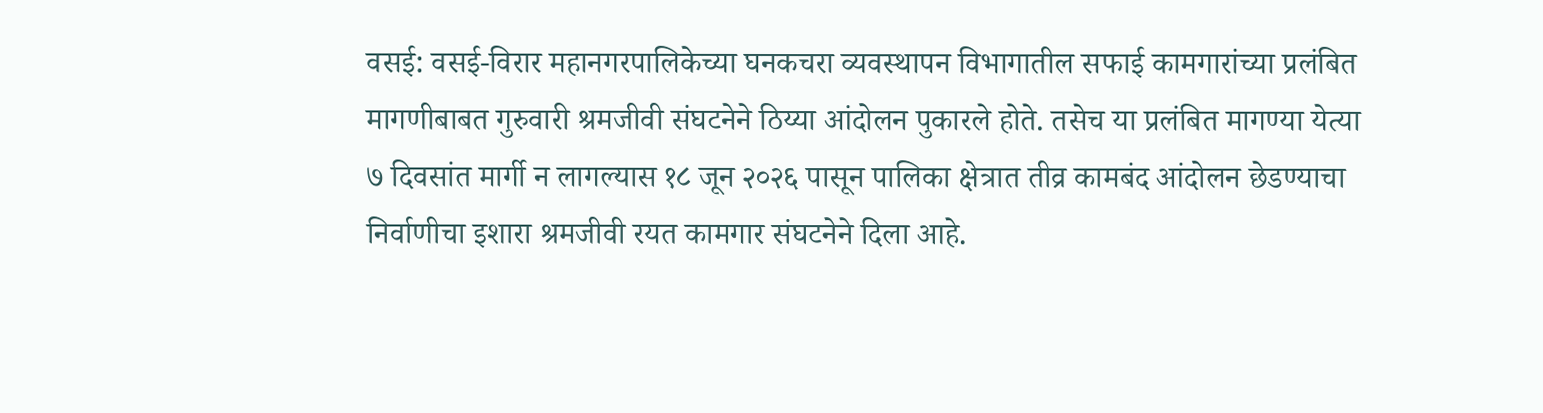वसई: वसई-विरार महानगरपालिकेच्या घनकचरा व्यवस्थापन विभागातील सफाई कामगारांच्या प्रलंबित मागणीबाबत गुरुवारी श्रमजीवी संघटनेने ठिय्या आंदोलन पुकारले होते. तसेच या प्रलंबित मागण्या येत्या ७ दिवसांत मार्गी न लागल्यास १८ जून २०२६ पासून पालिका क्षेत्रात तीव्र कामबंद आंदोलन छेडण्याचा निर्वाणीचा इशारा श्रमजीवी रयत कामगार संघटनेने दिला आहे.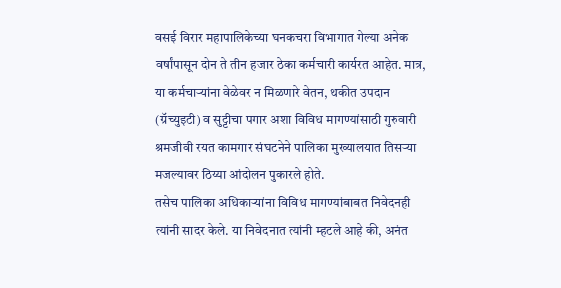वसई विरार महापालिकेच्या घनकचरा विभागात गेल्या अनेक वर्षांपासून दोन ते तीन हजार ठेका कर्मचारी कार्यरत आहेत. मात्र, या कर्मचाऱ्यांना वेळेवर न मिळणारे वेतन, थकीत उपदान (ग्रॅच्युइटी) व सुट्टीचा पगार अशा विविध मागण्यांसाठी गुरुवारी श्रमजीवी रयत कामगार संघटनेने पालिका मुख्यालयात तिसऱ्या मजल्यावर ठिय्या आंदोलन पुकारले होते.
तसेच पालिका अधिकाऱ्यांना विविध मागण्यांबाबत निवेदनही त्यांनी सादर केले. या निवेदनात त्यांनी म्हटले आहे की, अनंत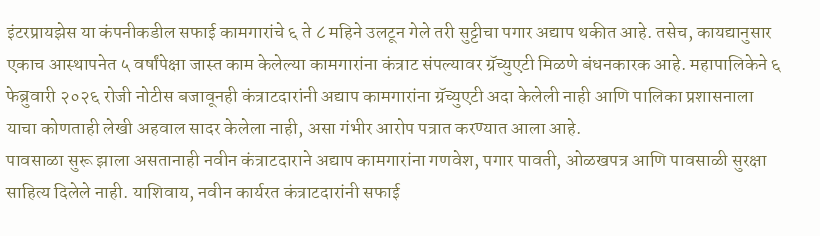इंटरप्रायझेस या कंपनीकडील सफाई कामगारांचे ६ ते ८ महिने उलटून गेले तरी सुट्टीचा पगार अद्याप थकीत आहे. तसेच, कायद्यानुसार एकाच आस्थापनेत ५ वर्षांपेक्षा जास्त काम केलेल्या कामगारांना कंत्राट संपल्यावर ग्रॅच्युएटी मिळणे बंधनकारक आहे. महापालिकेने ६ फेब्रुवारी २०२६ रोजी नोटीस बजावूनही कंत्राटदारांनी अद्याप कामगारांना ग्रॅच्युएटी अदा केलेली नाही आणि पालिका प्रशासनाला याचा कोणताही लेखी अहवाल सादर केलेला नाही, असा गंभीर आरोप पत्रात करण्यात आला आहे.
पावसाळा सुरू झाला असतानाही नवीन कंत्राटदाराने अद्याप कामगारांना गणवेश, पगार पावती, ओळखपत्र आणि पावसाळी सुरक्षा साहित्य दिलेले नाही. याशिवाय, नवीन कार्यरत कंत्राटदारांनी सफाई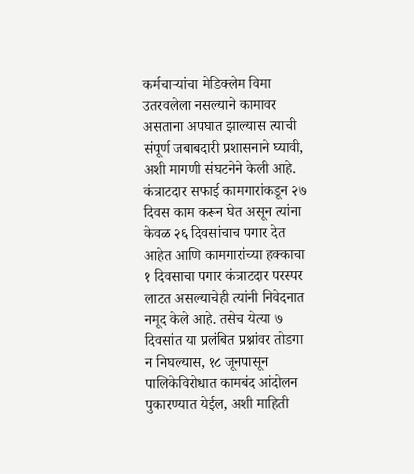कर्मचाऱ्यांचा मेडिक्लेम विमा उतरवलेला नसल्याने कामावर असताना अपघात झाल्यास त्याची संपूर्ण जबाबदारी प्रशासनाने घ्यावी, अशी मागणी संघटनेने केली आहे.
कंत्राटदार सफाई कामगारांकडून २७ दिवस काम करून घेत असून त्यांना केवळ २६ दिवसांचाच पगार देत आहेत आणि कामगारांच्या हक्काचा १ दिवसाचा पगार कंत्राटदार परस्पर लाटत असल्याचेही त्यांनी निवेदनात नमूद केले आहे. तसेच येत्या ७ दिवसांत या प्रलंबित प्रश्नांवर तोडगा न निघल्यास, १८ जूनपासून पालिकेविरोधात कामबंद आंदोलन पुकारण्यात येईल, अशी माहिती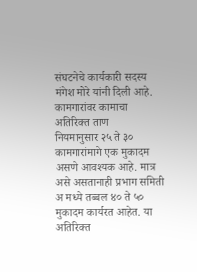संघटनेचे कार्यकारी सदस्य मंगेश मोरे यांनी दिली आहे.
कामगारांवर कामाचा अतिरिक्त ताण
नियमानुसार २५ ते ३० कामगारांमागे एक मुकादम असणे आवश्यक आहे. मात्र असे असतानाही प्रभाग समिती अ मध्ये तब्बल ४० ते ५० मुकादम कार्यरत आहेत. या अतिरिक्त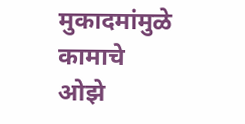मुकादमांमुळे कामाचे ओझे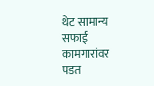थेट सामान्य सफाई कामगारांवर पडत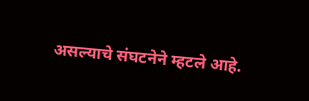असल्याचे संघटनेने म्हटले आहे.